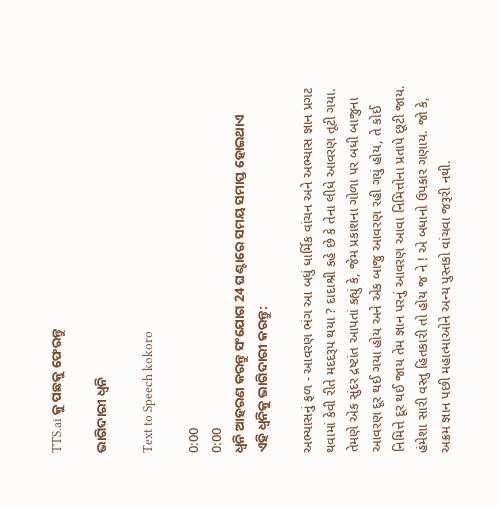TTS.ai କୁ ପଛକୁ ଫେରନ୍ତୁ

ଭାଗିଦାରୀ ଧ୍ୱନି

Text to Speech kokoro

0:00
0:00
ଧ୍ୱନି ଆହରଣ କରନ୍ତୁ ସଂଯୋଗ 24 ଘଣ୍ଟାରେ ସମୟ ସମାପ୍ତ ହୋଇଥାଏ
ଏହି ଧ୍ୱନିକୁ ଭାଗିଦାରୀ କରନ୍ତୁ:

અભ્યાસનું ફળ - આવરણ ભંગ આ બધું ધાર્મિક વાંચન અને અભ્યાસ જ્ઞાન પ્રગટ થવામાં કેવી રીતે મદદરૂપ થયા ? દાદાશ્રી કહે છે કે તેના લીધે આવરણ તૂટી ગયા. તેમણે એક સુંદર દ્રષ્ટાંત આપતાં કહ્યું કે, જેમ પ્રકાશના ગોળા પર બધી બાજુના આવરણ દૂર થઈ ગયા હોય અને એક બાજુ આવરણ રહી ગયું હોય, તે કોઈ નિમિત્તે દૂર થઈ જાય તેમ જ્ઞાન પરનું આવરણ આવા નિમિત્તોના પ્રતાપે છૂટી જાય. હંમેશા સારી વસ્તુ હિતકારી તો હોય જ ને ! એ બધાનો ઉપકાર ગણાય. જો કે, અક્રમ જ્ઞાન પછી મહાત્માઓને અન્ય પુસ્તકો વાંચવા જરૂરી નથી.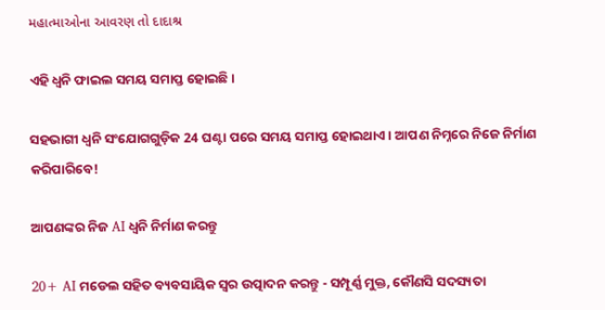મહાત્માઓના આવરણ તો દાદાશ્ર

ଏହି ଧ୍ୱନି ଫାଇଲ ସମୟ ସମାପ୍ତ ହୋଇଛି।

ସହଭାଗୀ ଧ୍ୱନି ସଂଯୋଗଗୁଡ଼ିକ 24 ଘଣ୍ଟା ପରେ ସମୟ ସମାପ୍ତ ହୋଇଥାଏ। ଆପଣ ନିମ୍ନରେ ନିଜେ ନିର୍ମାଣ କରିପାରିବେ!

ଆପଣଙ୍କର ନିଜ AI ଧ୍ୱନି ନିର୍ମାଣ କରନ୍ତୁ

20+ AI ମଡେଲ ସହିତ ବ୍ୟବସାୟିକ ସ୍ୱର ଉତ୍ପାଦନ କରନ୍ତୁ - ସମ୍ପୂର୍ଣ୍ଣ ମୁକ୍ତ, କୌଣସି ସଦସ୍ୟତା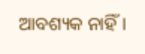ଆବଶ୍ୟକ ନାହିଁ।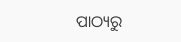ପାଠ୍ୟରୁ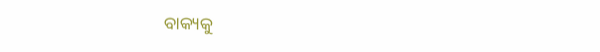ବାକ୍ୟକୁ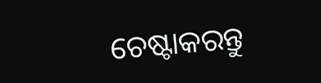ଚେଷ୍ଟାକରନ୍ତୁ